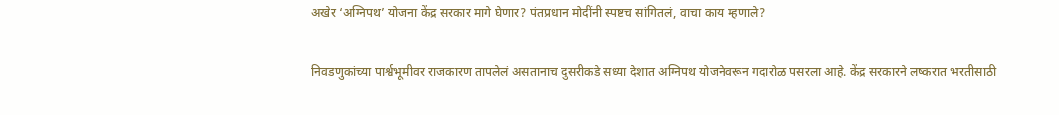अखेर ‘अग्निपथ’ योजना केंद्र सरकार मागे घेणार? पंतप्रधान मोदींनी स्पष्टच सांगितलं, वाचा काय म्हणाले?

निवडणुकांच्या पार्श्वभूमीवर राजकारण तापलेलं असतानाच दुसरीकडे सध्या देशात अग्निपथ योजनेवरून गदारोळ पसरला आहे. केंद्र सरकारने लष्करात भरतीसाठी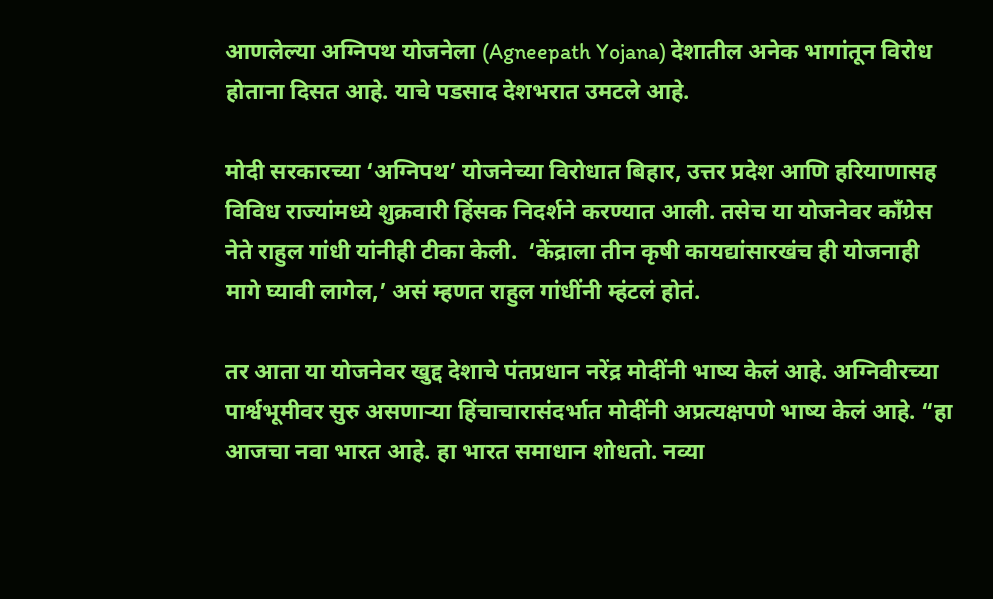आणलेल्या अग्निपथ योजनेला (Agneepath Yojana) देशातील अनेक भागांतून विरोध होताना दिसत आहे. याचे पडसाद देशभरात उमटले आहे.

मोदी सरकारच्या ‘अग्निपथ’ योजनेच्या विरोधात बिहार, उत्तर प्रदेश आणि हरियाणासह विविध राज्यांमध्ये शुक्रवारी हिंसक निदर्शने करण्यात आली. तसेच या योजनेवर काँग्रेस नेते राहुल गांधी यांनीही टीका केली.  ‘केंद्राला तीन कृषी कायद्यांसारखंच ही योजनाही मागे घ्यावी लागेल,’ असं म्हणत राहुल गांधींनी म्हंटलं होतं.

तर आता या योजनेवर खुद्द देशाचे पंतप्रधान नरेंद्र मोदींनी भाष्य केलं आहे. अग्निवीरच्या पार्श्वभूमीवर सुरु असणाऱ्या हिंचाचारासंदर्भात मोदींनी अप्रत्यक्षपणे भाष्य केलं आहे. “हा आजचा नवा भारत आहे. हा भारत समाधान शोधतो. नव्या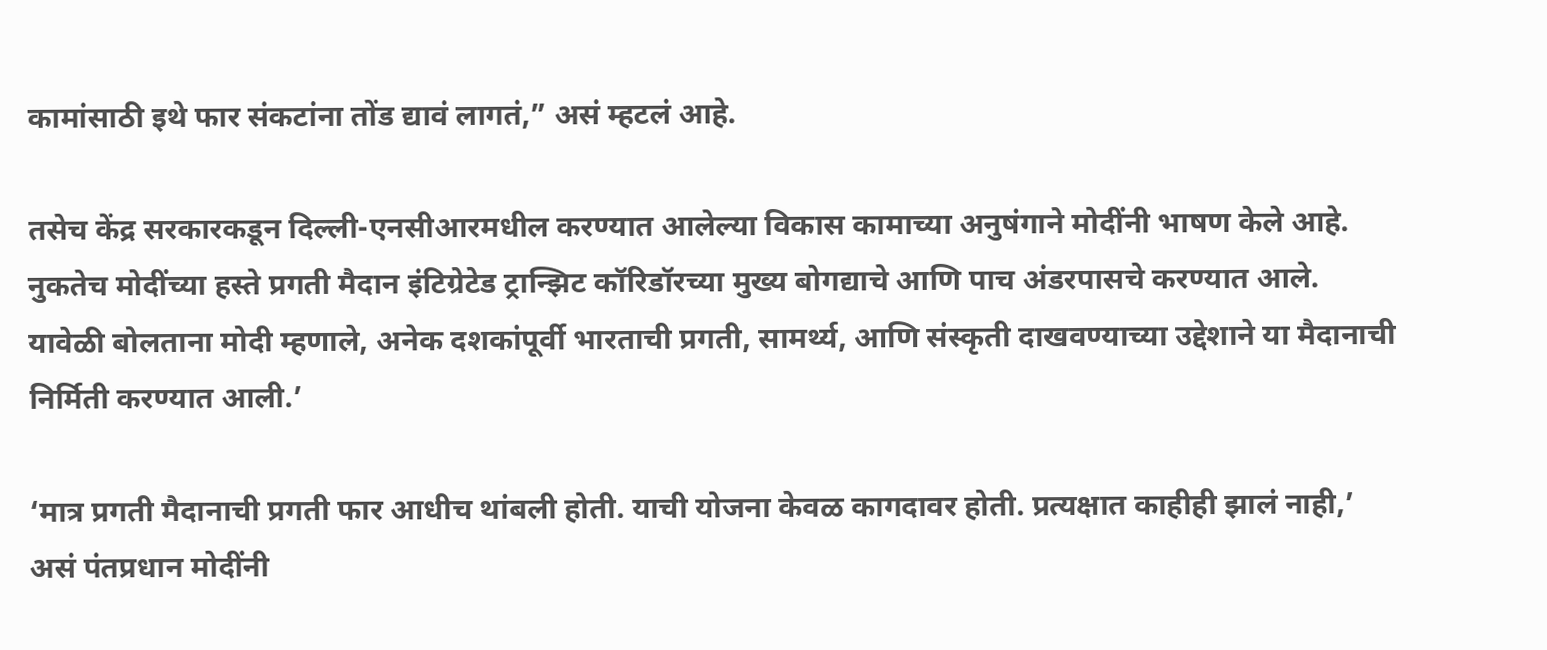कामांसाठी इथे फार संकटांना तोंड द्यावं लागतं,” असं म्हटलं आहे.

तसेच केंद्र सरकारकडून दिल्ली-एनसीआरमधील करण्यात आलेल्या विकास कामाच्या अनुषंगाने मोदींनी भाषण केले आहे. नुकतेच मोदींच्या हस्ते प्रगती मैदान इंटिग्रेटेड ट्रान्झिट कॉरिडॉरच्या मुख्य बोगद्याचे आणि पाच अंडरपासचे करण्यात आले. यावेळी बोलताना मोदी म्हणाले, अनेक दशकांपूर्वी भारताची प्रगती, सामर्थ्य, आणि संस्कृती दाखवण्याच्या उद्देशाने या मैदानाची निर्मिती करण्यात आली.’

‘मात्र प्रगती मैदानाची प्रगती फार आधीच थांबली होती. याची योजना केवळ कागदावर होती. प्रत्यक्षात काहीही झालं नाही,’ असं पंतप्रधान मोदींनी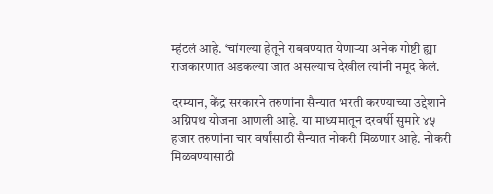म्हंटलं आहे. ‘चांगल्या हेतूने राबवण्यात येणाऱ्या अनेक गोष्टी ह्या राजकारणात अडकल्या जात असल्याच देखील त्यांनी नमूद केलं.

दरम्यान, केंद्र सरकारने तरुणांना सैन्यात भरती करण्याच्या उद्देशाने अग्निपथ योजना आणली आहे. या माध्यमातून दरवर्षी सुमारे ४५ हजार तरुणांना चार वर्षांसाठी सैन्यात नोकरी मिळणार आहे. नोकरी मिळवण्यासाठी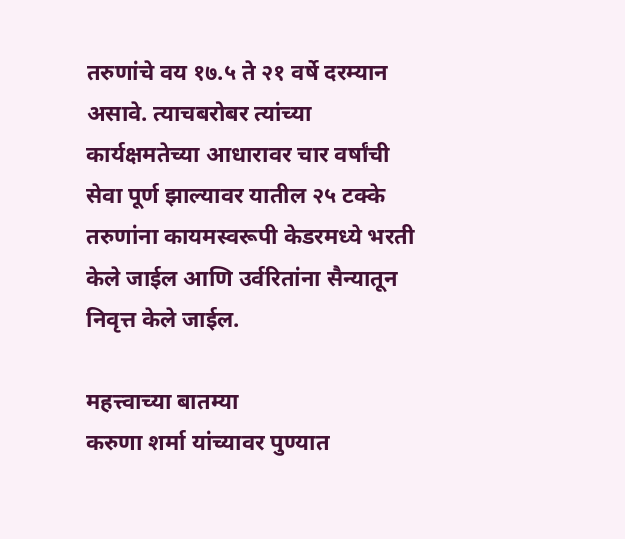तरुणांचे वय १७.५ ते २१ वर्षे दरम्यान असावे. त्याचबरोबर त्यांच्या कार्यक्षमतेच्या आधारावर चार वर्षांची सेवा पूर्ण झाल्यावर यातील २५ टक्के तरुणांना कायमस्वरूपी केडरमध्ये भरती केले जाईल आणि उर्वरितांना सैन्यातून निवृत्त केले जाईल.

महत्त्वाच्या बातम्या
करुणा शर्मा यांच्यावर पुण्यात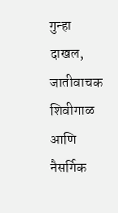गुन्हा दाखल, जातीवाचक शिवीगाळ आणि नैसर्गिक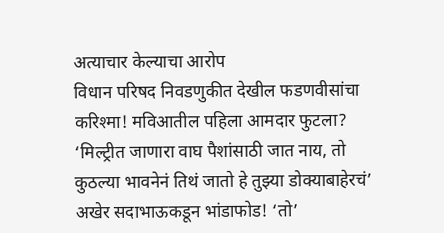अत्याचार केल्याचा आरोप
विधान परिषद निवडणुकीत देखील फडणवीसांचा करिश्मा! मविआतील पहिला आमदार फुटला?
‘मिल्ट्रीत जाणारा वाघ पैशांसाठी जात नाय, तो कुठल्या भावनेनं तिथं जातो हे तुझ्या डोक्याबाहेरचं’
अखेर सदाभाऊकडून भांडाफोड! ‘तो’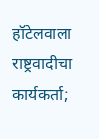हॉटेलवाला राष्ट्रवादीचा कार्यकर्ता;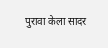पुरावा केला सादर